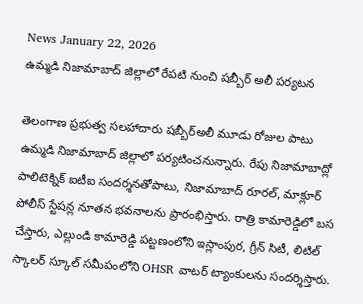News January 22, 2026
ఉమ్మడి నిజామాబాద్ జిల్లాలో రేపటి నుంచి షబ్బీర్ అలీ పర్యటన

తెలంగాణ ప్రభుత్వ సలహాదారు షబ్బీర్అలీ మూడు రోజుల పాటు ఉమ్మడి నిజామాబాద్ జిల్లాలో పర్యటించనున్నారు. రేపు నిజామాబాద్లో పాలిటెక్నిక్ ఐటీఐ సందర్శనతోపాటు, నిజామాబాద్ రూరల్, మాక్లూర్ పోలీస్ స్టేషన్ల నూతన భవనాలను ప్రారంభిస్తారు. రాత్రి కామారెడ్డిలో బస చేస్తారు, ఎల్లుండి కామారెడ్డి పట్టణంలోని ఇస్లాంపుర, గ్రీన్ సిటీ, లిటిల్ స్కాలర్ స్కూల్ సమీపంలోని OHSR వాటర్ ట్యాంకులను సందర్శిస్తారు.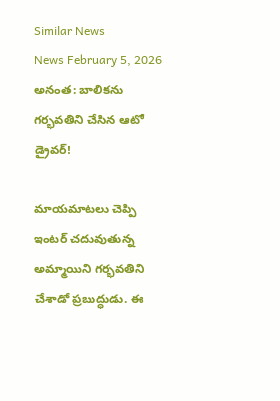Similar News
News February 5, 2026
అనంత: బాలికను గర్భవతిని చేసిన ఆటో డ్రైవర్!

మాయమాటలు చెప్పి ఇంటర్ చదువుతున్న అమ్మాయిని గర్భవతిని చేశాడో ప్రబుద్ధుడు. ఈ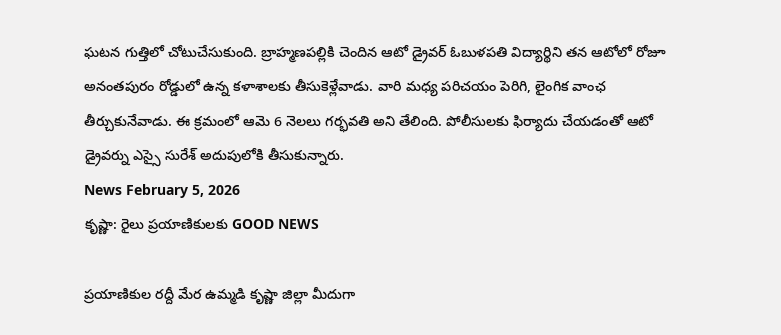ఘటన గుత్తిలో చోటుచేసుకుంది. బ్రాహ్మణపల్లికి చెందిన ఆటో డ్రైవర్ ఓబుళపతి విద్యార్థిని తన ఆటోలో రోజూ అనంతపురం రోడ్డులో ఉన్న కళాశాలకు తీసుకెళ్లేవాడు. వారి మధ్య పరిచయం పెరిగి, లైంగిక వాంఛ తీర్చుకునేవాడు. ఈ క్రమంలో ఆమె 6 నెలలు గర్భవతి అని తేలింది. పోలీసులకు ఫిర్యాదు చేయడంతో ఆటో డ్రైవర్ను ఎస్సై సురేశ్ అదుపులోకి తీసుకున్నారు.
News February 5, 2026
కృష్ణా: రైలు ప్రయాణికులకు GOOD NEWS

ప్రయాణికుల రద్దీ మేర ఉమ్మడి కృష్ణా జిల్లా మీదుగా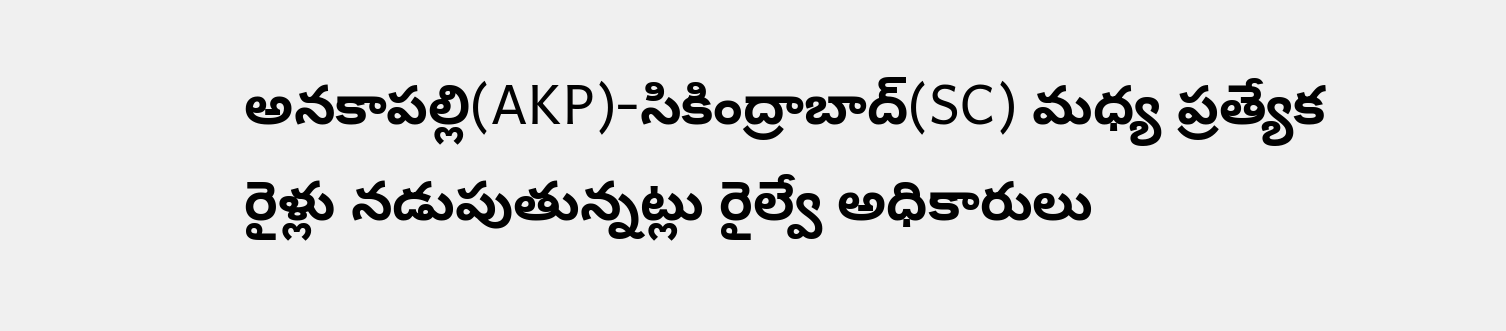అనకాపల్లి(AKP)-సికింద్రాబాద్(SC) మధ్య ప్రత్యేక రైళ్లు నడుపుతున్నట్లు రైల్వే అధికారులు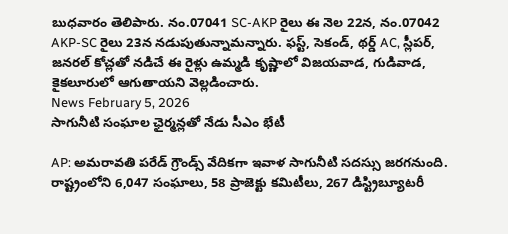బుధవారం తెలిపారు. నం.07041 SC-AKP రైలు ఈ నెల 22న, నం.07042 AKP-SC రైలు 23న నడుపుతున్నామన్నారు. ఫస్ట్, సెకండ్, థర్డ్ AC, స్లీపర్, జనరల్ కోచ్లతో నడిచే ఈ రైళ్లు ఉమ్మడి కృష్ణాలో విజయవాడ, గుడివాడ, కైకలూరులో ఆగుతాయని వెల్లడించారు.
News February 5, 2026
సాగునీటి సంఘాల ఛైర్మన్లతో నేడు సీఎం భేటీ

AP: అమరావతి పరేడ్ గ్రౌండ్స్ వేదికగా ఇవాళ సాగునీటి సదస్సు జరగనుంది. రాష్ట్రంలోని 6,047 సంఘాలు, 58 ప్రాజెక్టు కమిటీలు, 267 డిస్ట్రిబ్యూటరీ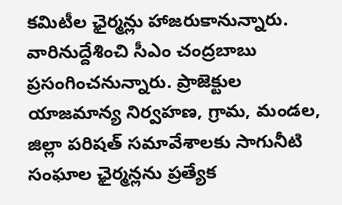కమిటీల ఛైర్మన్లు హాజరుకానున్నారు. వారినుద్దేశించి సీఎం చంద్రబాబు ప్రసంగించనున్నారు. ప్రాజెక్టుల యాజమాన్య నిర్వహణ, గ్రామ, మండల, జిల్లా పరిషత్ సమావేశాలకు సాగునీటి సంఘాల ఛైర్మన్లను ప్రత్యేక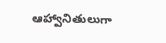ఆహ్వానితులుగా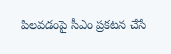పిలవడంపై సీఎం ప్రకటన చేసే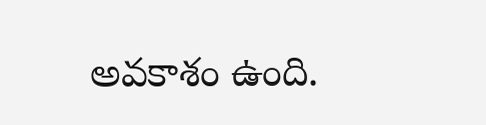అవకాశం ఉంది.